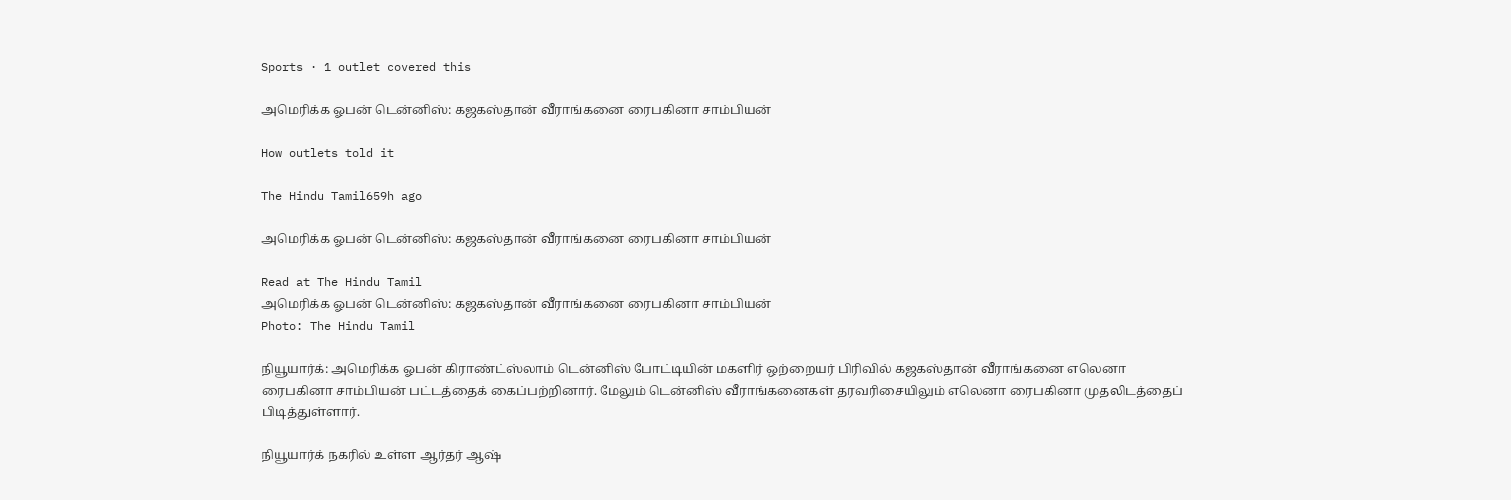Sports · 1 outlet covered this

அமெரிக்க ஓபன் டென்னிஸ்: கஜகஸ்தான் வீராங்கனை ரைபகினா சாம்பியன்

How outlets told it

The Hindu Tamil659h ago

அமெரிக்க ஓபன் டென்னிஸ்: கஜகஸ்தான் வீராங்கனை ரைபகினா சாம்பியன்

Read at The Hindu Tamil
அமெரிக்க ஓபன் டென்னிஸ்: கஜகஸ்தான் வீராங்கனை ரைபகினா சாம்பியன்
Photo: The Hindu Tamil

நியூயார்க்: அமெரிக்க ஓபன் கிராண்ட்ஸ்லாம் டென்னிஸ் போட்டியின் மகளிர் ஒற்றையர் பிரிவில் கஜகஸ்தான் வீராங்கனை எலெனா ரைபகினா சாம்பியன் பட்டத்தைக் கைப்பற்றினார். மேலும் டென்னிஸ் வீராங்கனைகள் தரவரிசையிலும் எலெனா ரைபகினா முதலிடத்தைப் பிடித்துள்ளார்.

நியூயார்க் நகரில் உள்ள ஆர்தர் ஆஷ்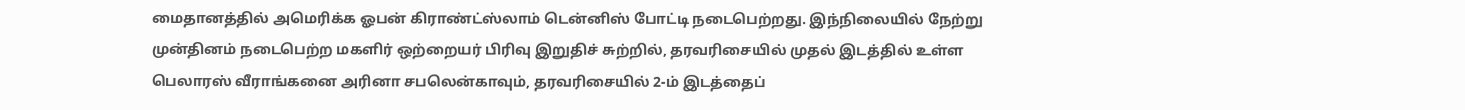மைதானத்தில் அமெரிக்க ஓபன் கிராண்ட்ஸ்லாம் டென்னிஸ் போட்டி நடைபெற்றது. இந்நிலையில் நேற்று முன்தினம் நடைபெற்ற மகளிர் ஒற்றையர் பிரிவு இறுதிச் சுற்றில், தரவரிசையில் முதல் இடத்தில் உள்ள பெலாரஸ் வீராங்கனை அரினா சபலென்காவும், தரவரிசையில் 2-ம் இடத்தைப்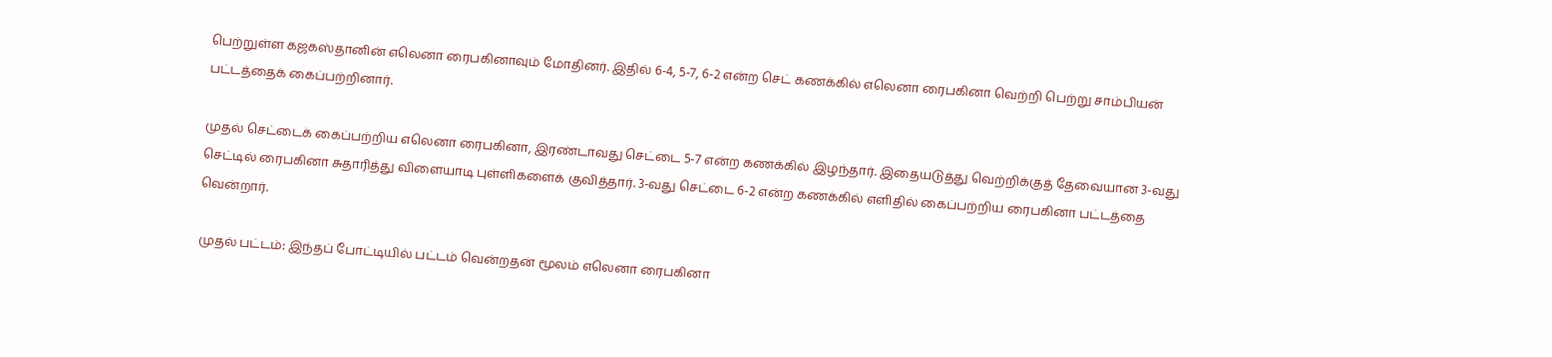பெற்றுள்ள கஜகஸ்தானின் எலெனா ரைபகினாவும் மோதினர். இதில் 6-4, 5-7, 6-2 என்ற செட் கணக்கில் எலெனா ரைபகினா வெற்றி பெற்று சாம்பியன் பட்டத்தைக் கைப்பற்றினார்.

முதல் செட்டைக் கைப்பற்றிய எலெனா ரைபகினா, இரண்டாவது செட்டை 5-7 என்ற கணக்கில் இழந்தார். இதையடுத்து வெற்றிக்குத் தேவையான 3-வது செட்டில் ரைபகினா சுதாரித்து விளையாடி புள்ளிகளைக் குவித்தார். 3-வது செட்டை 6-2 என்ற கணக்கில் எளிதில் கைப்பற்றிய ரைபகினா பட்டத்தை வென்றார்.

முதல் பட்டம்: இந்தப் போட்டியில் பட்டம் வென்றதன் மூலம் எலெனா ரைபகினா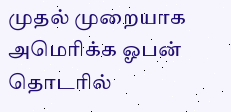முதல் முறையாக அமெரிக்க ஓபன் தொடரில்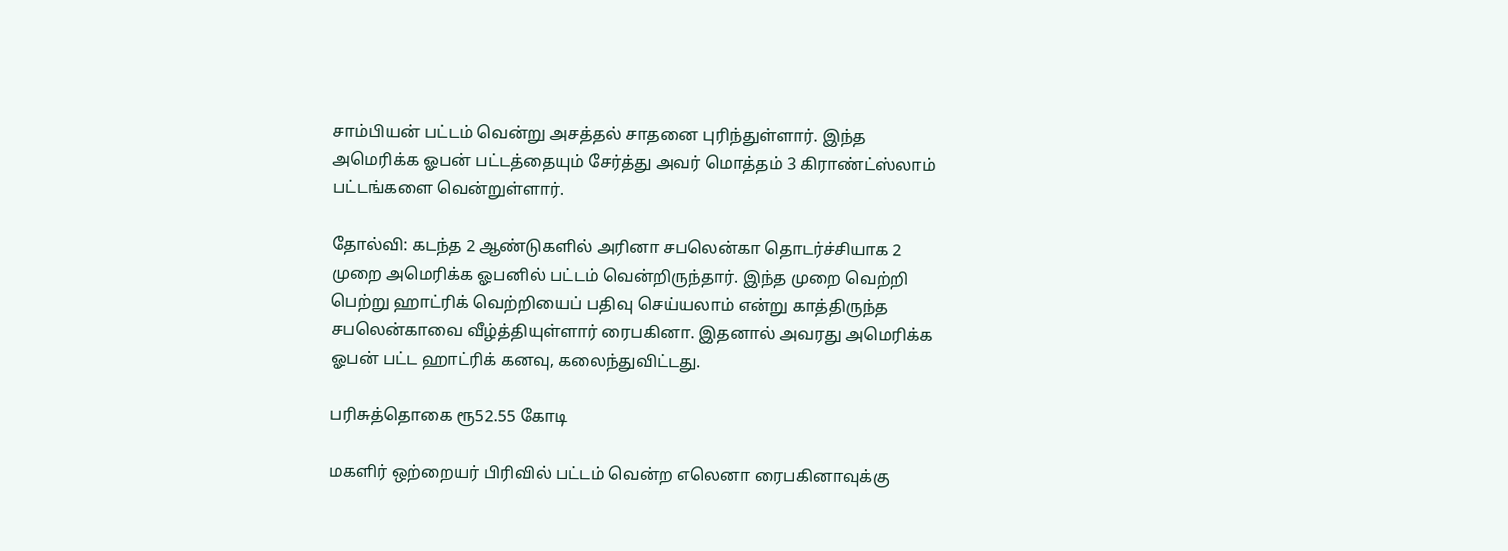சாம்பியன் பட்டம் வென்று அசத்தல் சாதனை புரிந்துள்ளார். இந்த அமெரிக்க ஓபன் பட்டத்தையும் சேர்த்து அவர் மொத்தம் 3 கிராண்ட்ஸ்லாம் பட்டங்களை வென்றுள்ளார்.

தோல்வி: கடந்த 2 ஆண்டுகளில் அரினா சபலென்கா தொடர்ச்சியாக 2 முறை அமெரிக்க ஓபனில் பட்டம் வென்றிருந்தார். இந்த முறை வெற்றி பெற்று ஹாட்ரிக் வெற்றியைப் பதிவு செய்யலாம் என்று காத்திருந்த சபலென்காவை வீழ்த்தியுள்ளார் ரைபகினா. இதனால் அவரது அமெரிக்க ஓபன் பட்ட ஹாட்ரிக் கனவு, கலைந்துவிட்டது.

பரிசுத்தொகை ரூ52.55 கோடி

மகளிர் ஒற்றையர் பிரிவில் பட்டம் வென்ற எலெனா ரைபகினாவுக்கு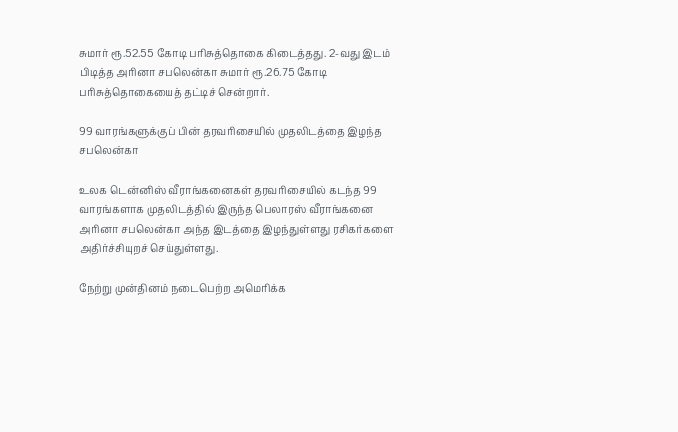சுமார் ரூ.52.55 கோடி பரிசுத்தொகை கிடைத்தது. 2-வது இடம் பிடித்த அரினா சபலென்கா சுமார் ரூ.26.75 கோடி பரிசுத்தொகையைத் தட்டிச் சென்றார்.

99 வாரங்களுக்குப் பின் தரவரிசையில் முதலிடத்தை இழந்த சபலென்கா

உலக டென்னிஸ் வீராங்கனைகள் தரவரிசையில் கடந்த 99 வாரங்களாக முதலிடத்தில் இருந்த பெலாரஸ் வீராங்கனை அரினா சபலென்கா அந்த இடத்தை இழந்துள்ளது ரசிகர்களை அதிர்ச்சியுறச் செய்துள்ளது.

நேற்று முன்தினம் நடைபெற்ற அமெரிக்க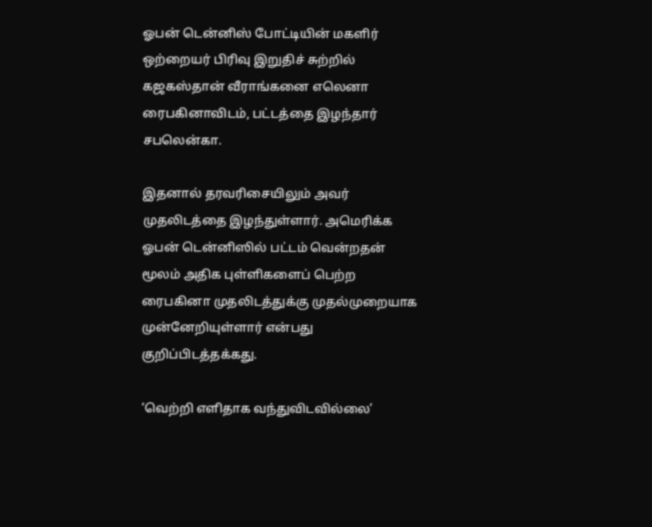ஓபன் டென்னிஸ் போட்டியின் மகளிர் ஒற்றையர் பிரிவு இறுதிச் சுற்றில் கஜகஸ்தான் வீராங்கனை எலெனா ரைபகினாவிடம், பட்டத்தை இழந்தார் சபலென்கா.

இதனால் தரவரிசையிலும் அவர் முதலிடத்தை இழந்துள்ளார். அமெரிக்க ஓபன் டென்னிஸில் பட்டம் வென்றதன் மூலம் அதிக புள்ளிகளைப் பெற்ற ரைபகினா முதலிடத்துக்கு முதல்முறையாக முன்னேறியுள்ளார் என்பது குறிப்பிடத்தக்கது.

‘வெற்றி எளிதாக வந்துவிடவில்லை’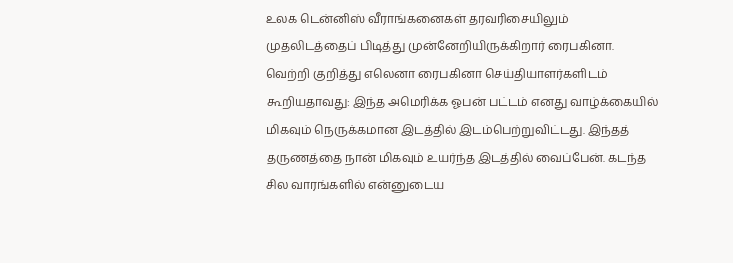உலக டென்னிஸ் வீராங்கனைகள் தரவரிசையிலும் முதலிடத்தைப் பிடித்து முன்னேறியிருக்கிறார் ரைபகினா. வெற்றி குறித்து எலெனா ரைபகினா செய்தியாளர்களிடம் கூறியதாவது: இந்த அமெரிக்க ஓபன் பட்டம் எனது வாழ்க்கையில் மிகவும் நெருக்கமான இடத்தில் இடம்பெற்றுவிட்டது. இந்தத் தருணத்தை நான் மிகவும் உயர்ந்த இடத்தில் வைப்பேன். கடந்த சில வாரங்களில் என்னுடைய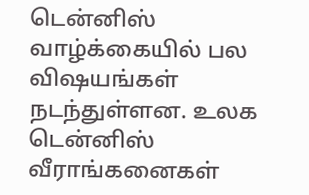டென்னிஸ் வாழ்க்கையில் பல விஷயங்கள் நடந்துள்ளன. உலக டென்னிஸ் வீராங்கனைகள்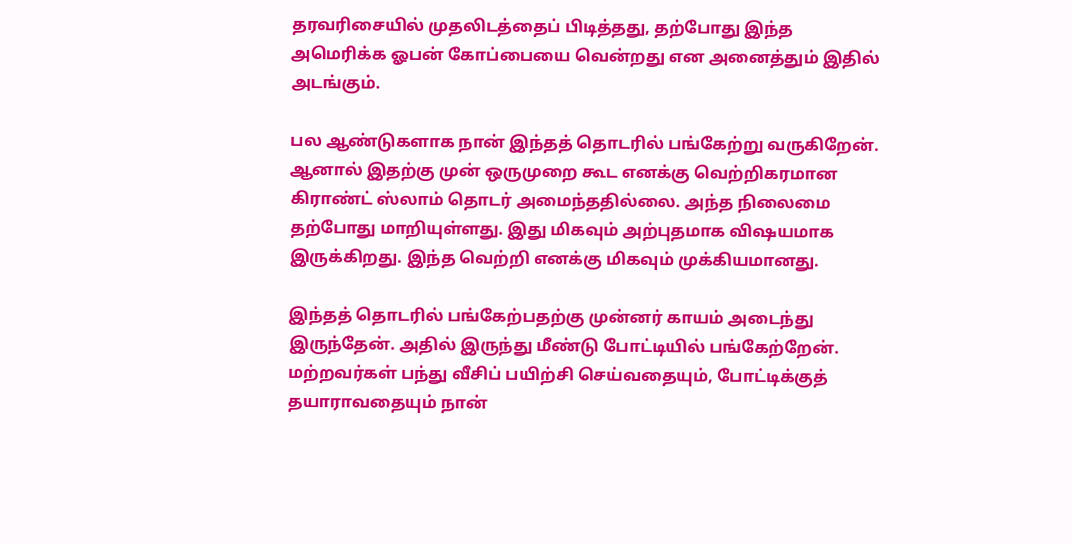தரவரிசையில் முதலிடத்தைப் பிடித்தது, தற்போது இந்த அமெரிக்க ஓபன் கோப்பையை வென்றது என அனைத்தும் இதில் அடங்கும்.

பல ஆண்டுகளாக நான் இந்தத் தொடரில் பங்கேற்று வருகிறேன். ஆனால் இதற்கு முன் ஒருமுறை கூட எனக்கு வெற்றிகரமான கிராண்ட் ஸ்லாம் தொடர் அமைந்ததில்லை. அந்த நிலைமை தற்போது மாறியுள்ளது. இது மிகவும் அற்புதமாக விஷயமாக இருக்கிறது. இந்த வெற்றி எனக்கு மிகவும் முக்கியமானது.

இந்தத் தொடரில் பங்கேற்பதற்கு முன்னர் காயம் அடைந்து இருந்தேன். அதில் இருந்து மீண்டு போட்டியில் பங்கேற்றேன். மற்றவர்கள் பந்து வீசிப் பயிற்சி செய்வதையும், போட்டிக்குத் தயாராவதையும் நான்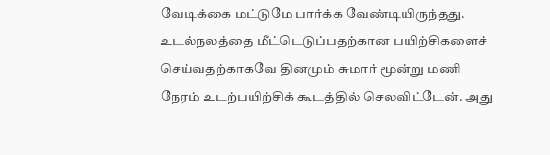வேடிக்கை மட்டுமே பார்க்க வேண்டியிருந்தது. உடல்நலத்தை மீட்டெடுப்பதற்கான பயிற்சிகளைச் செய்வதற்காகவே தினமும் சுமார் மூன்று மணி நேரம் உடற்பயிற்சிக் கூடத்தில் செலவிட்டேன். அது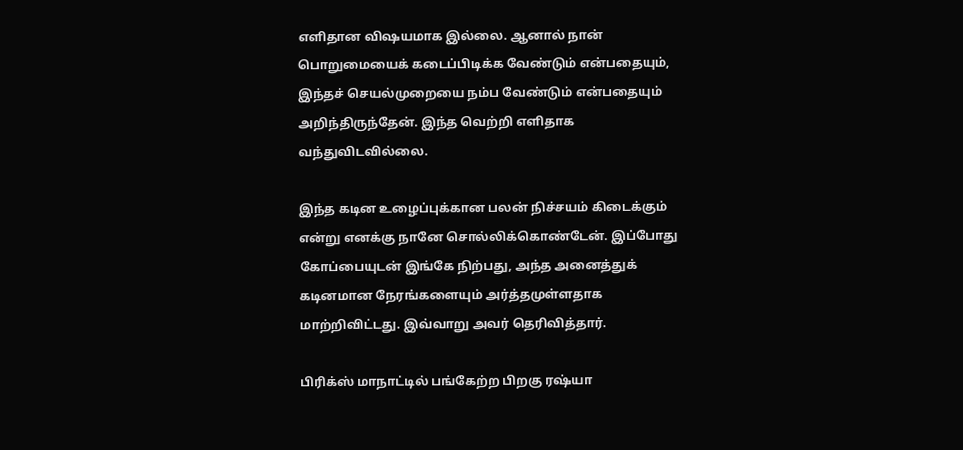எளிதான விஷயமாக இல்லை. ஆனால் நான் பொறுமையைக் கடைப்பிடிக்க வேண்டும் என்பதையும், இந்தச் செயல்முறையை நம்ப வேண்டும் என்பதையும் அறிந்திருந்தேன். இந்த வெற்றி எளிதாக வந்துவிடவில்லை.

இந்த கடின உழைப்புக்கான பலன் நிச்சயம் கிடைக்கும் என்று எனக்கு நானே சொல்லிக்கொண்டேன். இப்போது கோப்பையுடன் இங்கே நிற்பது, அந்த அனைத்துக் கடினமான நேரங்களையும் அர்த்தமுள்ளதாக மாற்றிவிட்டது. இவ்வாறு அவர் தெரிவித்தார்.

பிரிக்ஸ் மாநாட்டில் பங்கேற்ற பிறகு ரஷ்யா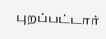புறப்பட்டார்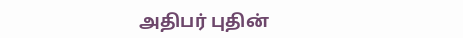அதிபர் புதின்